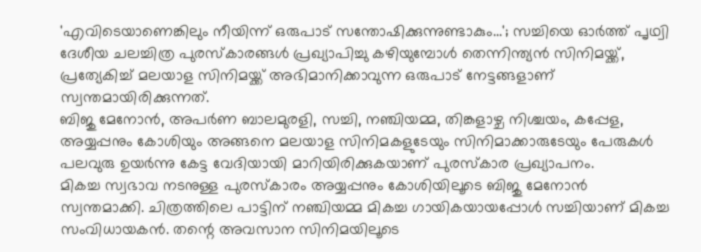'എവിടെയാണെങ്കിലും നീയിന്ന് ഒരുപാട് സന്തോഷിക്കുന്നുണ്ടാകും...'; സച്ചിയെ ഓർത്ത് പൃഥ്വി
ദേശീയ ചലച്ചിത്ര പുരസ്കാരങ്ങൾ പ്രഖ്യാപിച്ചു കഴിയുമ്പോൾ തെന്നിന്ത്യൻ സിനിമയ്ക്ക്, പ്രത്യേകിച്ച് മലയാള സിനിമയ്ക്ക് അഭിമാനിക്കാവുന്ന ഒരുപാട് നേട്ടങ്ങളാണ് സ്വന്തമായിരിക്കുന്നത്.
ബിജു മേനോൻ, അപർണ ബാലമുരളി, സച്ചി, നഞ്ചിയമ്മ, തിങ്കളാഴ്ച നിശ്ചയം, കപ്പേള, അയ്യപ്പനും കോശിയും അങ്ങനെ മലയാള സിനിമകളുടേയും സിനിമാക്കാരുടേയും പേരുകൾ പലവുരു ഉയർന്നു കേട്ട വേദിയായി മാറിയിരിക്കുകയാണ് പുരസ്കാര പ്രഖ്യാപനം.
മികച്ച സ്വഭാവ നടനുള്ള പുരസ്കാരം അയ്യപ്പനും കോശിയിലൂടെ ബിജു മേനോൻ സ്വന്തമാക്കി. ചിത്രത്തിലെ പാട്ടിന് നഞ്ചിയമ്മ മികച്ച ഗായികയായപ്പോൾ സച്ചിയാണ് മികച്ച സംവിധായകൻ. തന്റെ അവസാന സിനിമയിലൂടെ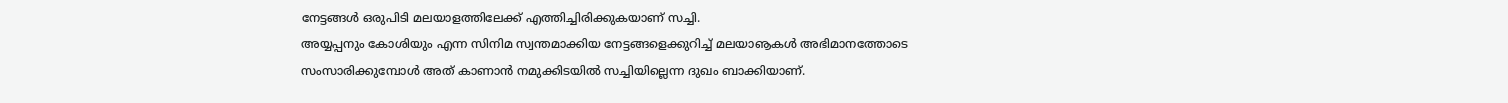നേട്ടങ്ങൾ ഒരുപിടി മലയാളത്തിലേക്ക് എത്തിച്ചിരിക്കുകയാണ് സച്ചി.
അയ്യപ്പനും കോശിയും എന്ന സിനിമ സ്വന്തമാക്കിയ നേട്ടങ്ങളെക്കുറിച്ച് മലയാൡകൾ അഭിമാനത്തോടെ സംസാരിക്കുമ്പോൾ അത് കാണാൻ നമുക്കിടയിൽ സച്ചിയില്ലെന്ന ദുഖം ബാക്കിയാണ്.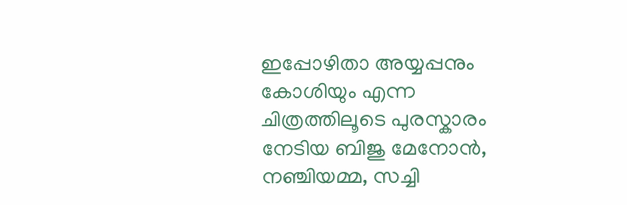ഇപ്പോഴിതാ അയ്യപ്പനും കോശിയും എന്ന ചിത്രത്തിലൂടെ പുരസ്കാരം നേടിയ ബിജു മേനോൻ, നഞ്ചിയമ്മ, സച്ചി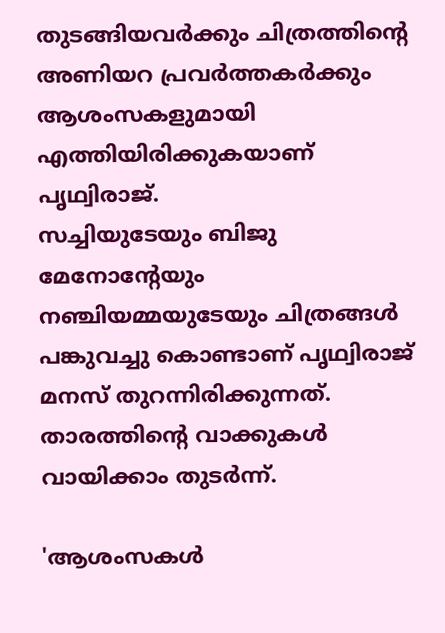തുടങ്ങിയവർക്കും ചിത്രത്തിന്റെ അണിയറ പ്രവർത്തകർക്കും ആശംസകളുമായി എത്തിയിരിക്കുകയാണ് പൃഥ്വിരാജ്.
സച്ചിയുടേയും ബിജു മേനോന്റേയും നഞ്ചിയമ്മയുടേയും ചിത്രങ്ങൾ പങ്കുവച്ചു കൊണ്ടാണ് പൃഥ്വിരാജ് മനസ് തുറന്നിരിക്കുന്നത്. താരത്തിന്റെ വാക്കുകൾ വായിക്കാം തുടർന്ന്.

'ആശംസകൾ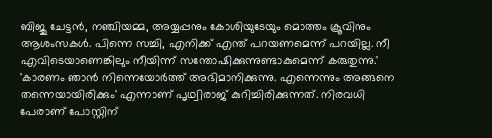ബിജു ചേട്ടൻ, നഞ്ചിയമ്മ, അയ്യപ്പനും കോശിയുടേയും മൊത്തം ക്രൂവിനും ആശംസകൾ. പിന്നെ സച്ചി, എനിക്ക് എന്ത് പറയണമെന്ന് പറയില്ല. നീ എവിടെയാണെങ്കിലും നീയിന്ന് സന്തോഷിക്കുന്നുണ്ടാകുമെന്ന് കരുതുന്നു.'
'കാരണം ഞാൻ നിന്നെയോർത്ത് അഭിമാനിക്കുന്നു. എന്നെന്നും അങ്ങനെ തന്നെയായിരിക്കും' എന്നാണ് പൃഥ്വിരാജ് കുറിച്ചിരിക്കുന്നത്. നിരവധി പേരാണ് പോസ്റ്റിന്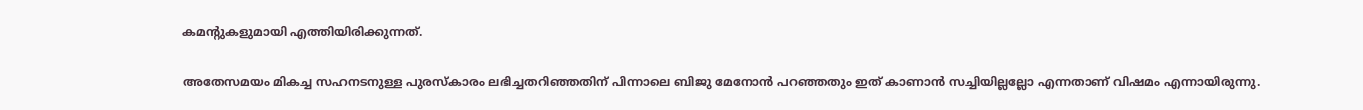കമന്റുകളുമായി എത്തിയിരിക്കുന്നത്.

അതേസമയം മികച്ച സഹനടനുള്ള പുരസ്കാരം ലഭിച്ചതറിഞ്ഞതിന് പിന്നാലെ ബിജു മേനോൻ പറഞ്ഞതും ഇത് കാണാൻ സച്ചിയില്ലല്ലോ എന്നതാണ് വിഷമം എന്നായിരുന്നു.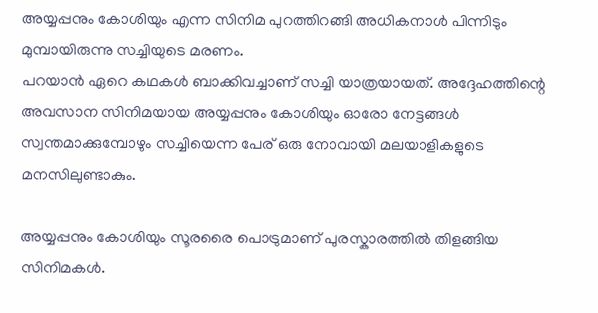അയ്യപ്പനും കോശിയും എന്ന സിനിമ പുറത്തിറങ്ങി അധികനാൾ പിന്നിടും മുമ്പായിരുന്നു സച്ചിയുടെ മരണം.
പറയാൻ ഏറെ കഥകൾ ബാക്കിവച്ചാണ് സച്ചി യാത്രയായത്. അദ്ദേഹത്തിന്റെ അവസാന സിനിമയായ അയ്യപ്പനും കോശിയും ഓരോ നേട്ടങ്ങൾ സ്വന്തമാക്കുമ്പോഴും സച്ചിയെന്ന പേര് ഒരു നോവായി മലയാളികളുടെ മനസിലുണ്ടാകും.

അയ്യപ്പനും കോശിയും സൂരരൈ പൊട്രുമാണ് പുരസ്കാരത്തിൽ തിളങ്ങിയ സിനിമകൾ.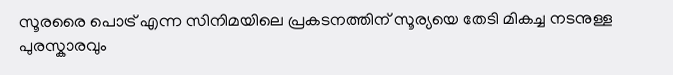സൂരരൈ പൊട്ര് എന്ന സിനിമയിലെ പ്രകടനത്തിന് സൂര്യയെ തേടി മികച്ച നടനുള്ള പുരസ്കാരവും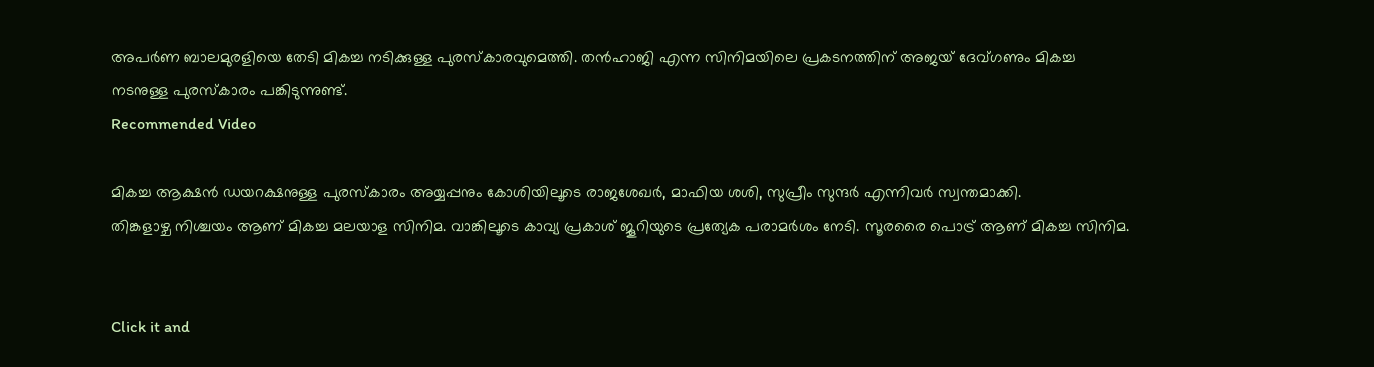അപർണ ബാലമുരളിയെ തേടി മികച്ച നടിക്കുള്ള പുരസ്കാരവുമെത്തി. തൻഹാജി എന്ന സിനിമയിലെ പ്രകടനത്തിന് അജയ് ദേവ്ഗണും മികച്ച നടനുള്ള പുരസ്കാരം പങ്കിടുന്നുണ്ട്.
Recommended Video

മികച്ച ആക്ഷൻ ഡയറക്ഷനുള്ള പുരസ്കാരം അയ്യപ്പനും കോശിയിലൂടെ രാജശേഖർ, മാഫിയ ശശി, സുപ്രീം സുന്ദർ എന്നിവർ സ്വന്തമാക്കി.
തിങ്കളാഴ്ച നിശ്ചയം ആണ് മികച്ച മലയാള സിനിമ. വാങ്കിലൂടെ കാവ്യ പ്രകാശ് ജൂറിയുടെ പ്രത്യേക പരാമർശം നേടി. സൂരരൈ പൊട്ര് ആണ് മികച്ച സിനിമ.


Click it and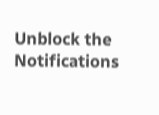Unblock the Notifications